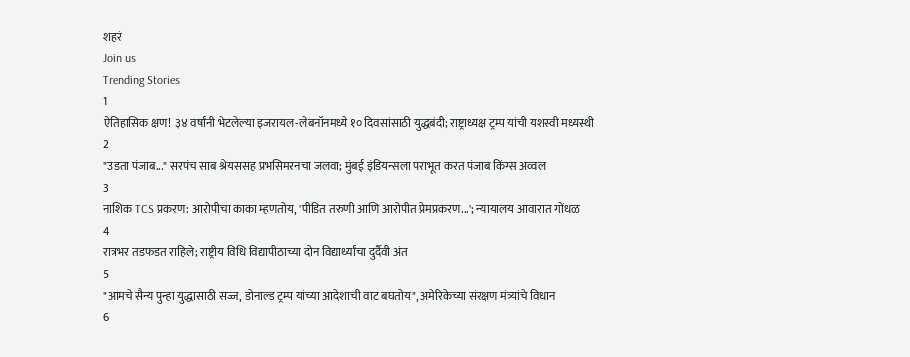शहरं
Join us
Trending Stories
1
ऐतिहासिक क्षण! ३४ वर्षांनी भेटलेल्या इजरायल-लेबनॉनमध्ये १० दिवसांसाठी युद्धबंदी; राष्ट्राध्यक्ष ट्रम्प यांची यशस्वी मध्यस्थी
2
"उडता पंजाब..." सरपंच साब श्रेयससह प्रभसिमरनचा जलवा; मुंबई इंडियन्सला पराभूत करत पंजाब किंग्स अव्वल
3
नाशिक TCS प्रकरण: आरोपीचा काका म्हणतोय, 'पीडित तरुणी आणि आरोपीत प्रेमप्रकरण...'; न्यायालय आवारात गोंधळ
4
रात्रभर तडफडत राहिले; राष्ट्रीय विधि विद्यापीठाच्या दोन विद्यार्थ्यांचा दुर्दैवी अंत
5
"आमचे सैन्य पुन्हा युद्धासाठी सज्ज, डोनाल्ड ट्रम्प यांच्या आदेशाची वाट बघतोय", अमेरिकेच्या संरक्षण मंत्र्यांचे विधान
6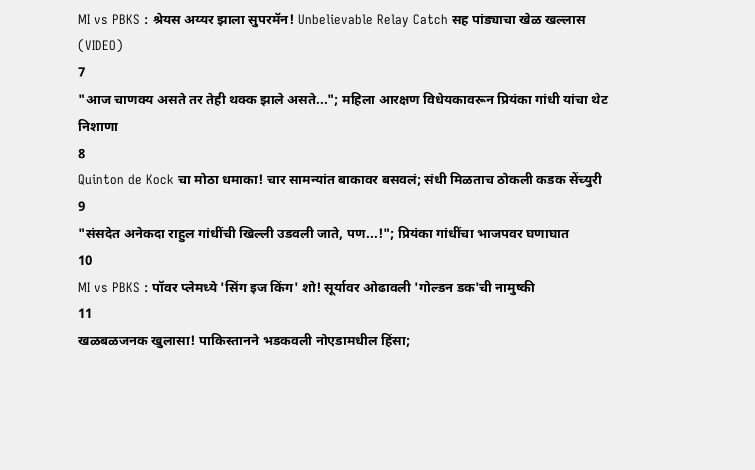MI vs PBKS : श्रेयस अय्यर झाला सुपरमॅन! Unbelievable Relay Catch सह पांड्याचा खेळ खल्लास (VIDEO)
7
"आज चाणक्य असते तर तेही थक्क झाले असते..."; महिला आरक्षण विधेयकावरून प्रियंका गांधी यांचा थेट निशाणा
8
Quinton de Kock चा मोठा धमाका! चार सामन्यांत बाकावर बसवलं; संधी मिळताच ठोकली कडक सेंच्युरी
9
"संसदेत अनेकदा राहुल गांधींची खिल्ली उडवली जाते, पण...!"; प्रियंका गांधींचा भाजपवर घणाघात
10
MI vs PBKS : पॉवर प्लेमध्ये 'सिंग इज किंग' शो! सूर्यावर ओढावली 'गोल्डन डक'ची नामुष्की
11
खळबळजनक खुलासा! पाकिस्तानने भडकवली नोएडामधील हिंसा;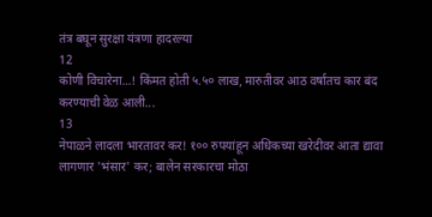तंत्र बघून सुरक्षा यंत्रणा हादरल्या
12
कोणी विचारेना...! किंमत होती ५.५० लाख, मारुतीवर आठ वर्षांतच कार बंद करण्याची वेळ आली...
13
नेपाळने लादला भारतावर कर! १०० रुपयांहून अधिकच्या खरेदीवर आता द्यावा लागणार 'भंसार' कर; बालेन सरकारचा मोठा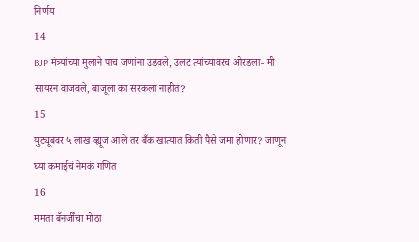निर्णय
14
BJP मंत्र्यांच्या मुलाने पाच जणांना उडवले, उलट त्यांच्यावरच ओरडला- मी सायरन वाजवले, बाजूला का सरकला नाहीत?
15
युट्यूबवर ५ लाख व्ह्यूज आले तर बँक खात्यात किती पैसे जमा होणार? जाणून घ्या कमाईचं नेमकं गणित
16
ममता बॅनर्जींचा मोठा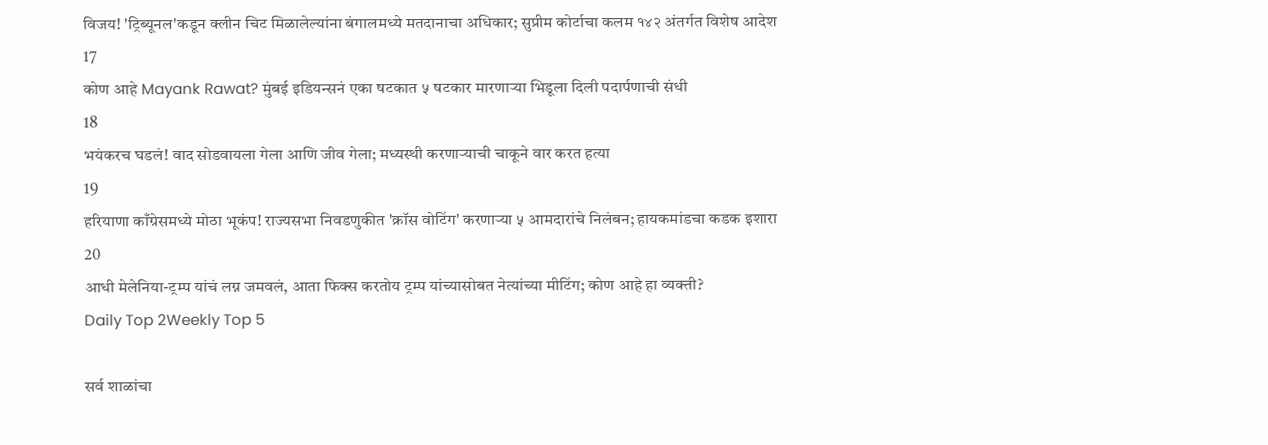विजय! 'ट्रिब्यूनल'कडून क्लीन चिट मिळालेल्यांना बंगालमध्ये मतदानाचा अधिकार; सुप्रीम कोर्टाचा कलम १४२ अंतर्गत विशेष आदेश
17
कोण आहे Mayank Rawat? मुंबई इडियन्सनं एका षटकात ५ षटकार मारणाऱ्या भिडूला दिली पदार्पणाची संधी
18
भयंकरच घडलं! वाद सोडवायला गेला आणि जीव गेला; मध्यस्थी करणाऱ्याची चाकूने वार करत हत्या
19
हरियाणा काँग्रेसमध्ये मोठा भूकंप! राज्यसभा निवडणुकीत 'क्रॉस वोटिंग' करणाऱ्या ५ आमदारांचे निलंबन; हायकमांडचा कडक इशारा
20
आधी मेलेनिया-ट्रम्प यांचं लग्न जमवलं, आता फिक्स करतोय ट्रम्प यांच्यासोबत नेत्यांच्या मीटिंग; कोण आहे हा व्यक्ती?
Daily Top 2Weekly Top 5

सर्व शाळांचा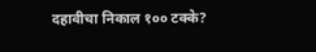दहावीचा निकाल १०० टक्के?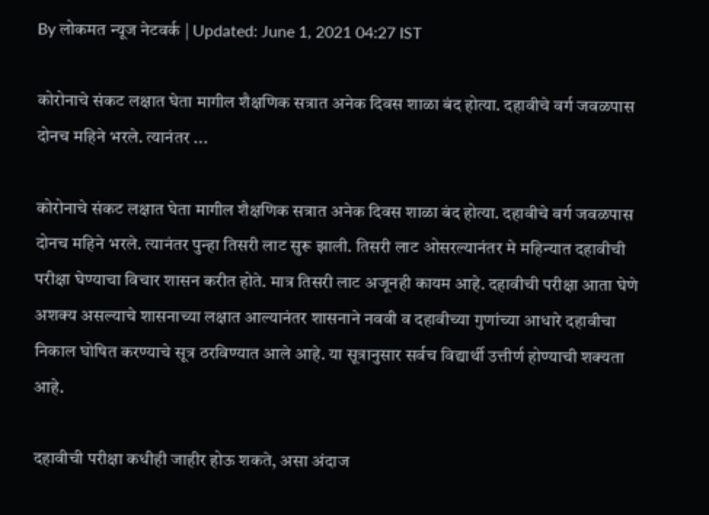By लोकमत न्यूज नेटवर्क | Updated: June 1, 2021 04:27 IST

कोरोनाचे संकट लक्षात घेता मागील शैक्षणिक सत्रात अनेक दिवस शाळा बंद होत्या. दहावीचे वर्ग जवळपास दोनच महिने भरले. त्यानंतर ...

कोरोनाचे संकट लक्षात घेता मागील शैक्षणिक सत्रात अनेक दिवस शाळा बंद होत्या. दहावीचे वर्ग जवळपास दोनच महिने भरले. त्यानंतर पुन्हा तिसरी लाट सुरू झाली. तिसरी लाट ओसरल्यानंतर मे महिन्यात दहावीची परीक्षा घेण्याचा विचार शासन करीत होते. मात्र तिसरी लाट अजूनही कायम आहे. दहावीची परीक्षा आता घेणे अशक्य असल्याचे शासनाच्या लक्षात आल्यानंतर शासनाने नववी व दहावीच्या गुणांच्या आधारे दहावीचा निकाल घोषित करण्याचे सूत्र ठरविण्यात आले आहे. या सूत्रानुसार सर्वच विद्यार्थी उत्तीर्ण होण्याची शक्यता आहे.

दहावीची परीक्षा कधीही जाहीर होऊ शकते, असा अंदाज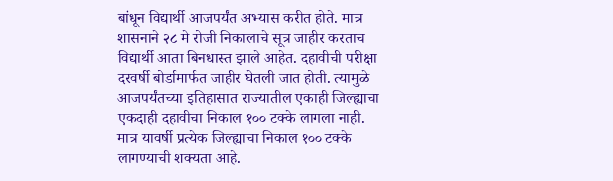बांधून विद्यार्थी आजपर्यंत अभ्यास करीत होते. मात्र शासनाने २८ मे रोजी निकालाचे सूत्र जाहीर करताच विद्यार्थी आता बिनधास्त झाले आहेत. दहावीची परीक्षा दरवर्षी बोर्डामार्फत जाहीर घेतली जात होती. त्यामुळे आजपर्यंतच्या इतिहासात राज्यातील एकाही जिल्ह्याचा एकदाही दहावीचा निकाल १०० टक्के लागला नाही. मात्र यावर्षी प्रत्येक जिल्ह्याचा निकाल १०० टक्के लागण्याची शक्यता आहे.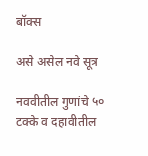बॉक्स

असे असेल नवे सूत्र

नववीतील गुणांचे ५० टक्के व दहावीतील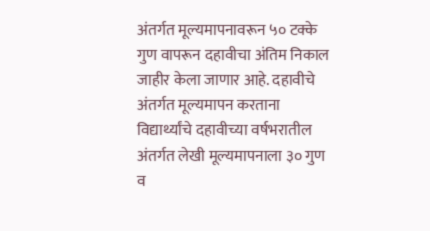अंतर्गत मूल्यमापनावरून ५० टक्के गुण वापरून दहावीचा अंतिम निकाल जाहीर केला जाणार आहे. दहावीचे अंतर्गत मूल्यमापन करताना विद्यार्थ्यांचे दहावीच्या वर्षभरातील अंतर्गत लेखी मूल्यमापनाला ३० गुण व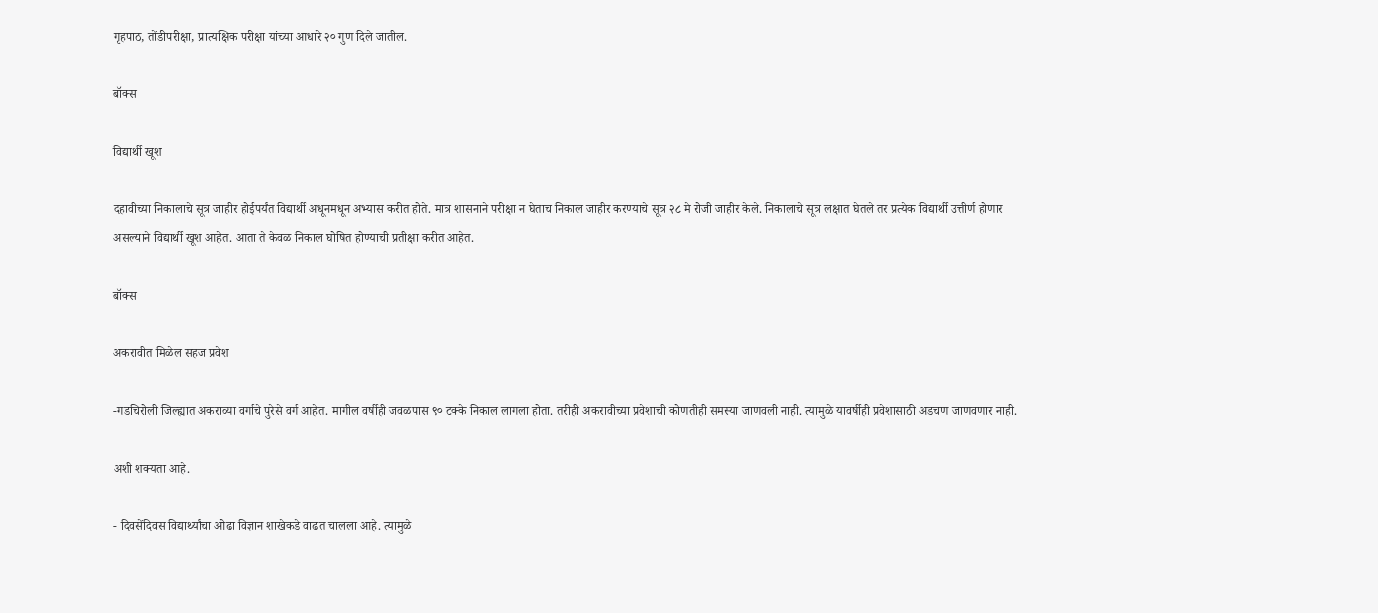गृहपाठ, तोंडीपरीक्षा, प्रात्यक्षिक परीक्षा यांच्या आधारे २० गुण दिले जातील.

बॉक्स

विद्यार्थी खूश

दहावीच्या निकालाचे सूत्र जाहीर होईपर्यंत विद्यार्थी अधूनमधून अभ्यास करीत होते. मात्र शासनाने परीक्षा न घेताच निकाल जाहीर करण्याचे सूत्र २८ मे रोजी जाहीर केले. निकालाचे सूत्र लक्षात घेतले तर प्रत्येक विद्यार्थी उत्तीर्ण होणार असल्याने विद्यार्थी खूश आहेत. आता ते केवळ निकाल घोषित होण्याची प्रतीक्षा करीत आहेत.

बॉक्स

अकरावीत मिळेल सहज प्रवेश

-गडचिरोली जिल्ह्यात अकराव्या वर्गाचे पुरेसे वर्ग आहेत. मागील वर्षीही जवळपास ९० टक्के निकाल लागला होता. तरीही अकरावीच्या प्रवेशाची कोणतीही समस्या जाणवली नाही. त्यामुळे यावर्षीही प्रवेशासाठी अडचण जाणवणार नाही.

अशी शक्यता आहे.

- दिवसेंदिवस विद्यार्थ्यांचा ओढा विज्ञान शाखेकडे वाढत चालला आहे. त्यामुळे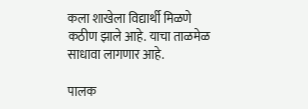कला शाखेला विद्यार्थी मिळणे कठीण झाले आहे. याचा ताळमेळ साधावा लागणार आहे.

पालक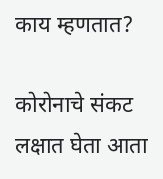काय म्हणतात?

कोरोनाचे संकट लक्षात घेता आता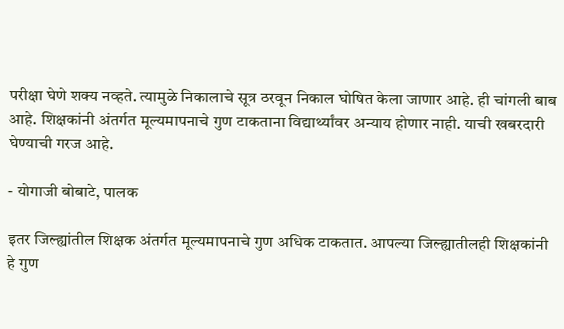परीक्षा घेणे शक्य नव्हते. त्यामुळे निकालाचे सूत्र ठरवून निकाल घोषित केला जाणार आहे. ही चांगली बाब आहे. शिक्षकांनी अंतर्गत मूल्यमापनाचे गुण टाकताना विद्यार्थ्यांवर अन्याय होणार नाही. याची खबरदारी घेण्याची गरज आहे.

- योगाजी बोबाटे, पालक

इतर जिल्ह्यांतील शिक्षक अंतर्गत मूल्यमापनाचे गुण अधिक टाकतात. आपल्या जिल्ह्यातीलही शिक्षकांनी हे गुण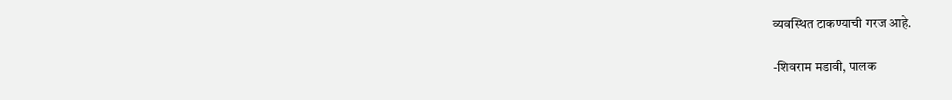व्यवस्थित टाकण्याची गरज आहे.

-शिवराम मडावी, पालक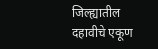जिल्ह्यातील दहावीचे एकूण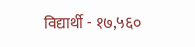विद्यार्थी - १७,५६०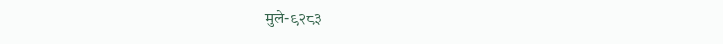मुले-९२८३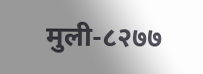मुली-८२७७